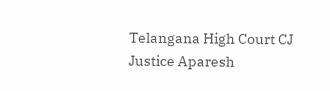Telangana High Court CJ Justice Aparesh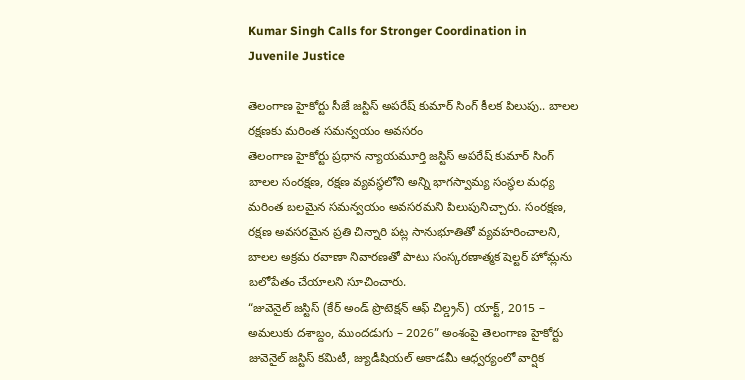Kumar Singh Calls for Stronger Coordination in Juvenile Justice

తెలంగాణ హైకోర్టు సీజే జస్టిస్ అపరేష్ కుమార్ సింగ్ కీలక పిలుపు.. బాలల రక్షణకు మరింత సమన్వయం అవసరం
తెలంగాణ హైకోర్టు ప్రధాన న్యాయమూర్తి జస్టిస్ అపరేష్ కుమార్ సింగ్ బాలల సంరక్షణ, రక్షణ వ్యవస్థలోని అన్ని భాగస్వామ్య సంస్థల మధ్య మరింత బలమైన సమన్వయం అవసరమని పిలుపునిచ్చారు. సంరక్షణ, రక్షణ అవసరమైన ప్రతి చిన్నారి పట్ల సానుభూతితో వ్యవహరించాలని, బాలల అక్రమ రవాణా నివారణతో పాటు సంస్కరణాత్మక షెల్టర్ హోమ్లను బలోపేతం చేయాలని సూచించారు.
“జువెనైల్ జస్టిస్ (కేర్ అండ్ ప్రొటెక్షన్ ఆఫ్ చిల్డ్రన్) యాక్ట్, 2015 – అమలుకు దశాబ్దం, ముందడుగు – 2026” అంశంపై తెలంగాణ హైకోర్టు జువెనైల్ జస్టిస్ కమిటీ, జ్యుడీషియల్ అకాడమీ ఆధ్వర్యంలో వార్షిక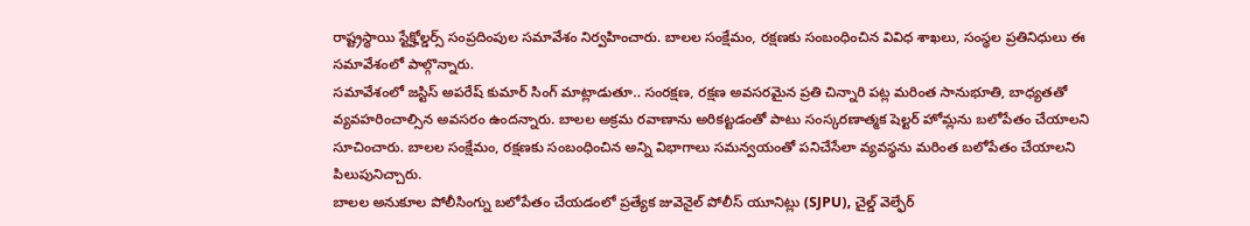రాష్ట్రస్థాయి స్టేక్హోల్డర్స్ సంప్రదింపుల సమావేశం నిర్వహించారు. బాలల సంక్షేమం, రక్షణకు సంబంధించిన వివిధ శాఖలు, సంస్థల ప్రతినిధులు ఈ సమావేశంలో పాల్గొన్నారు.
సమావేశంలో జస్టిస్ అపరేష్ కుమార్ సింగ్ మాట్లాడుతూ.. సంరక్షణ, రక్షణ అవసరమైన ప్రతి చిన్నారి పట్ల మరింత సానుభూతి, బాధ్యతతో వ్యవహరించాల్సిన అవసరం ఉందన్నారు. బాలల అక్రమ రవాణాను అరికట్టడంతో పాటు సంస్కరణాత్మక షెల్టర్ హోమ్లను బలోపేతం చేయాలని సూచించారు. బాలల సంక్షేమం, రక్షణకు సంబంధించిన అన్ని విభాగాలు సమన్వయంతో పనిచేసేలా వ్యవస్థను మరింత బలోపేతం చేయాలని పిలుపునిచ్చారు.
బాలల అనుకూల పోలీసింగ్ను బలోపేతం చేయడంలో ప్రత్యేక జువెనైల్ పోలీస్ యూనిట్లు (SJPU), చైల్డ్ వెల్ఫేర్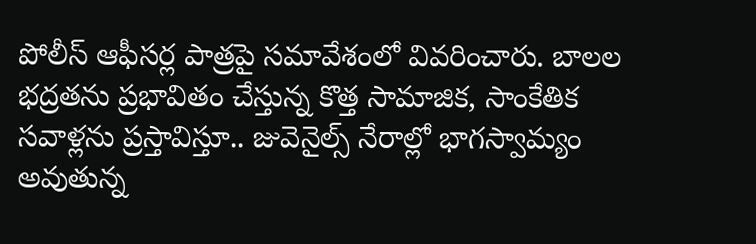పోలీస్ ఆఫీసర్ల పాత్రపై సమావేశంలో వివరించారు. బాలల భద్రతను ప్రభావితం చేస్తున్న కొత్త సామాజిక, సాంకేతిక సవాళ్లను ప్రస్తావిస్తూ.. జువెనైల్స్ నేరాల్లో భాగస్వామ్యం అవుతున్న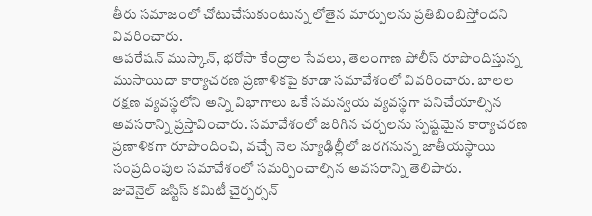తీరు సమాజంలో చోటుచేసుకుంటున్న లోతైన మార్పులను ప్రతిబింబిస్తోందని వివరించారు.
ఆపరేషన్ ముస్కాన్, భరోసా కేంద్రాల సేవలు, తెలంగాణ పోలీస్ రూపొందిస్తున్న ముసాయిదా కార్యాచరణ ప్రణాళికపై కూడా సమావేశంలో వివరించారు. బాలల రక్షణ వ్యవస్థలోని అన్ని విభాగాలు ఒకే సమన్వయ వ్యవస్థగా పనిచేయాల్సిన అవసరాన్ని ప్రస్తావించారు. సమావేశంలో జరిగిన చర్చలను స్పష్టమైన కార్యాచరణ ప్రణాళికగా రూపొందించి, వచ్చే నెల న్యూఢిల్లీలో జరగనున్న జాతీయస్థాయి సంప్రదింపుల సమావేశంలో సమర్పించాల్సిన అవసరాన్ని తెలిపారు.
జువెనైల్ జస్టిస్ కమిటీ చైర్పర్సన్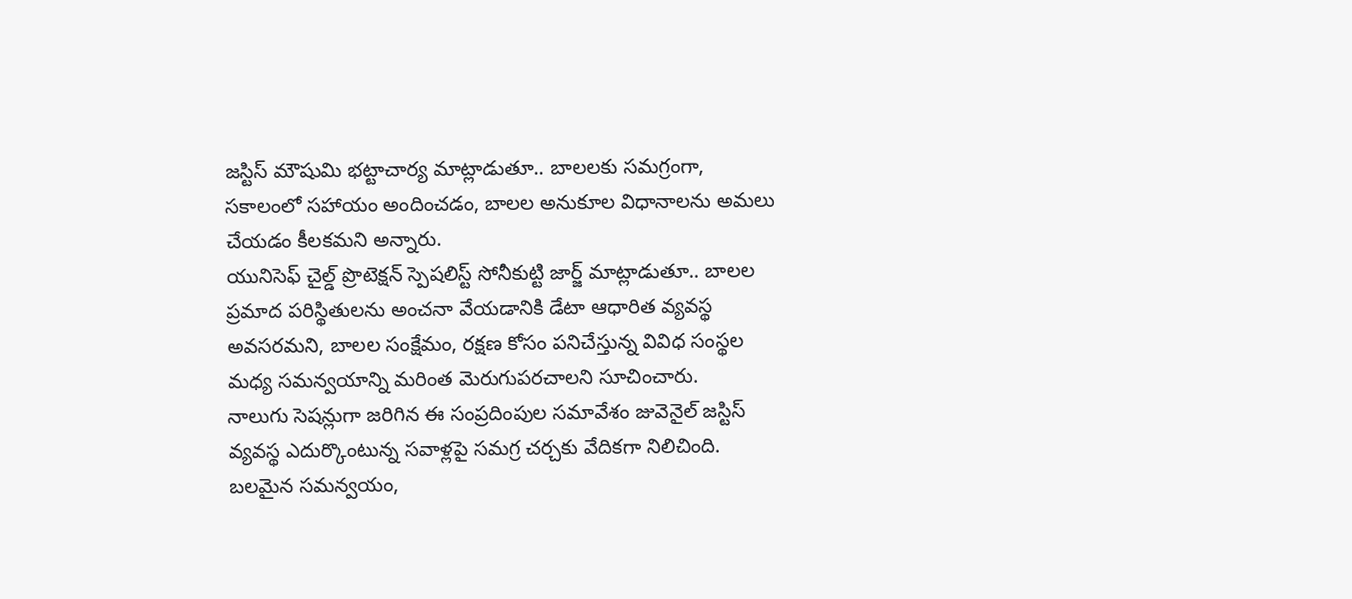జస్టిస్ మౌషుమి భట్టాచార్య మాట్లాడుతూ.. బాలలకు సమగ్రంగా, సకాలంలో సహాయం అందించడం, బాలల అనుకూల విధానాలను అమలు చేయడం కీలకమని అన్నారు.
యునిసెఫ్ చైల్డ్ ప్రొటెక్షన్ స్పెషలిస్ట్ సోనీకుట్టి జార్జ్ మాట్లాడుతూ.. బాలల ప్రమాద పరిస్థితులను అంచనా వేయడానికి డేటా ఆధారిత వ్యవస్థ అవసరమని, బాలల సంక్షేమం, రక్షణ కోసం పనిచేస్తున్న వివిధ సంస్థల మధ్య సమన్వయాన్ని మరింత మెరుగుపరచాలని సూచించారు.
నాలుగు సెషన్లుగా జరిగిన ఈ సంప్రదింపుల సమావేశం జువెనైల్ జస్టిస్ వ్యవస్థ ఎదుర్కొంటున్న సవాళ్లపై సమగ్ర చర్చకు వేదికగా నిలిచింది. బలమైన సమన్వయం,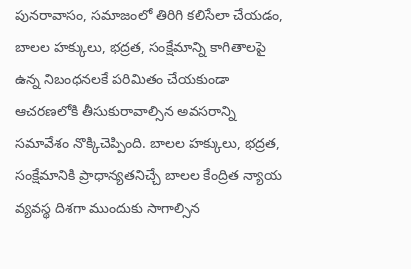పునరావాసం, సమాజంలో తిరిగి కలిసేలా చేయడం, బాలల హక్కులు, భద్రత, సంక్షేమాన్ని కాగితాలపై ఉన్న నిబంధనలకే పరిమితం చేయకుండా ఆచరణలోకి తీసుకురావాల్సిన అవసరాన్ని సమావేశం నొక్కిచెప్పింది. బాలల హక్కులు, భద్రత, సంక్షేమానికి ప్రాధాన్యతనిచ్చే బాలల కేంద్రిత న్యాయ వ్యవస్థ దిశగా ముందుకు సాగాల్సిన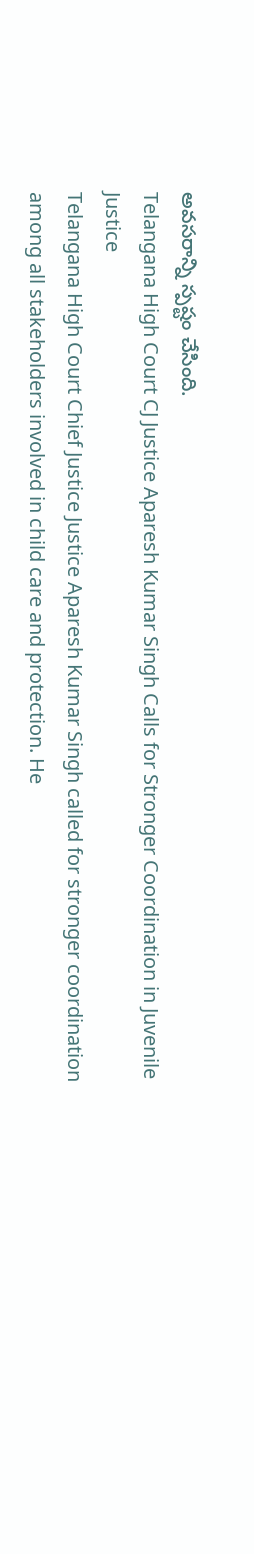అవసరాన్ని స్పష్టం చేసింది.
Telangana High Court CJ Justice Aparesh Kumar Singh Calls for Stronger Coordination in Juvenile Justice
Telangana High Court Chief Justice Justice Aparesh Kumar Singh called for stronger coordination among all stakeholders involved in child care and protection. He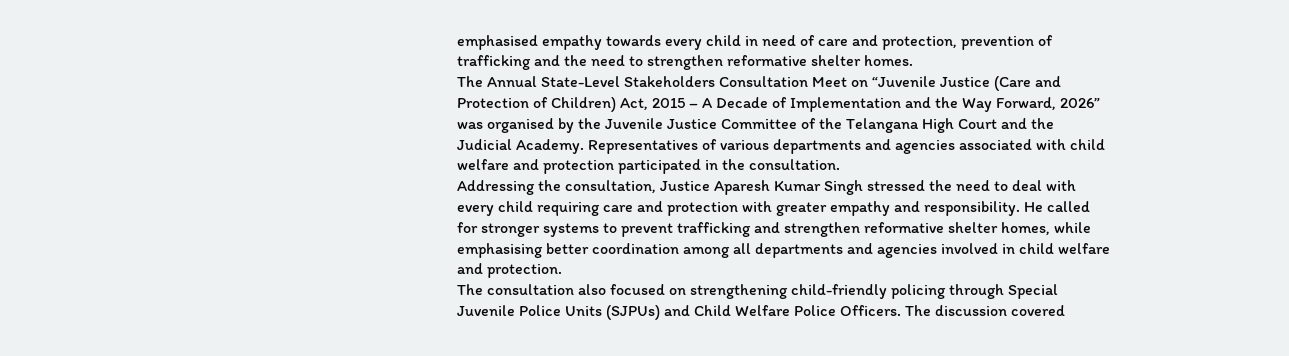emphasised empathy towards every child in need of care and protection, prevention of trafficking and the need to strengthen reformative shelter homes.
The Annual State-Level Stakeholders Consultation Meet on “Juvenile Justice (Care and Protection of Children) Act, 2015 – A Decade of Implementation and the Way Forward, 2026” was organised by the Juvenile Justice Committee of the Telangana High Court and the Judicial Academy. Representatives of various departments and agencies associated with child welfare and protection participated in the consultation.
Addressing the consultation, Justice Aparesh Kumar Singh stressed the need to deal with every child requiring care and protection with greater empathy and responsibility. He called for stronger systems to prevent trafficking and strengthen reformative shelter homes, while emphasising better coordination among all departments and agencies involved in child welfare and protection.
The consultation also focused on strengthening child-friendly policing through Special Juvenile Police Units (SJPUs) and Child Welfare Police Officers. The discussion covered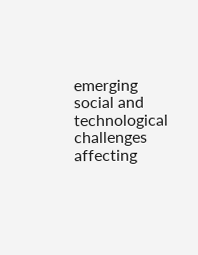emerging social and technological challenges affecting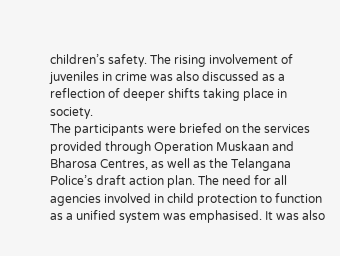children’s safety. The rising involvement of juveniles in crime was also discussed as a reflection of deeper shifts taking place in society.
The participants were briefed on the services provided through Operation Muskaan and Bharosa Centres, as well as the Telangana Police’s draft action plan. The need for all agencies involved in child protection to function as a unified system was emphasised. It was also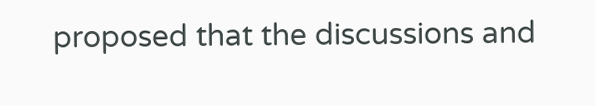proposed that the discussions and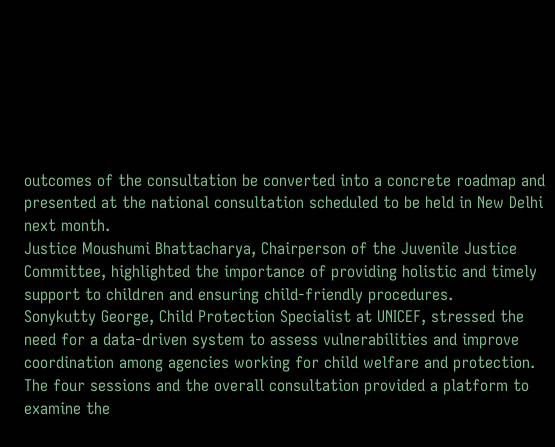outcomes of the consultation be converted into a concrete roadmap and presented at the national consultation scheduled to be held in New Delhi next month.
Justice Moushumi Bhattacharya, Chairperson of the Juvenile Justice Committee, highlighted the importance of providing holistic and timely support to children and ensuring child-friendly procedures.
Sonykutty George, Child Protection Specialist at UNICEF, stressed the need for a data-driven system to assess vulnerabilities and improve coordination among agencies working for child welfare and protection.
The four sessions and the overall consultation provided a platform to examine the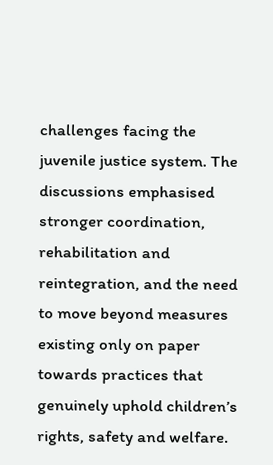challenges facing the juvenile justice system. The discussions emphasised stronger coordination, rehabilitation and reintegration, and the need to move beyond measures existing only on paper towards practices that genuinely uphold children’s rights, safety and welfare.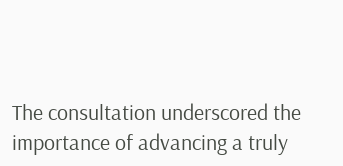The consultation underscored the importance of advancing a truly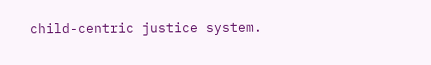child-centric justice system.